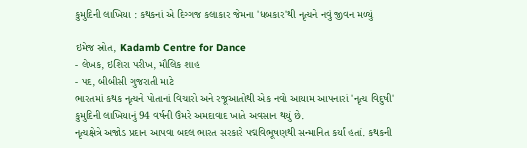કુમુદિની લાખિયા : કથકનાં એ દિગ્ગજ કલાકાર જેમના 'ધબકાર'થી નૃત્યને નવું જીવન મળ્યું

ઇમેજ સ્રોત, Kadamb Centre for Dance
- લેખક, ઇશિરા પરીખ, મૌલિક શાહ
- પદ, બીબીસી ગુજરાતી માટે
ભારતમાં કથક નૃત્યને પોતાનાં વિચારો અને રજૂઆતોથી એક નવો આયામ આપનારાં 'નૃત્ય વિદુષી' કુમુદિની લાખિયાનું 94 વર્ષની ઉંમરે અમદાવાદ ખાતે અવસાન થયું છે.
નૃત્યક્ષેત્રે અજોડ પ્રદાન આપવા બદલ ભારત સરકારે પદ્મવિભૂષણથી સન્માનિત કર્યાં હતાં. કથકની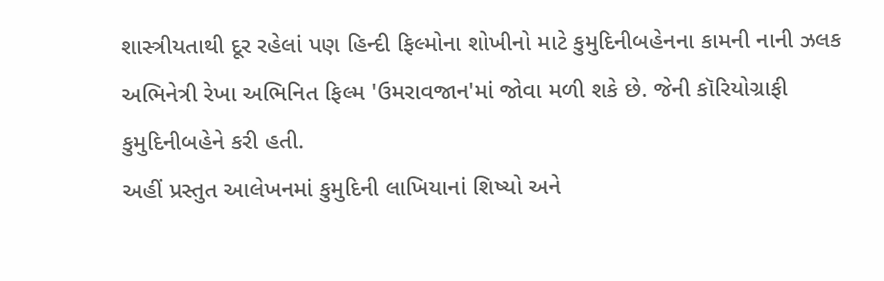શાસ્ત્રીયતાથી દૂર રહેલાં પણ હિન્દી ફિલ્મોના શોખીનો માટે કુમુદિનીબહેનના કામની નાની ઝલક અભિનેત્રી રેખા અભિનિત ફિલ્મ 'ઉમરાવજાન'માં જોવા મળી શકે છે. જેની કૉરિયોગ્રાફી કુમુદિનીબહેને કરી હતી.
અહીં પ્રસ્તુત આલેખનમાં કુમુદિની લાખિયાનાં શિષ્યો અને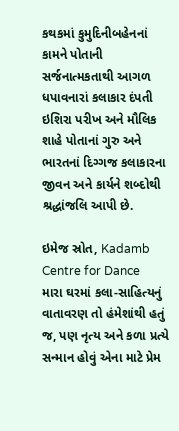કથકમાં કુમુદિનીબહેનનાં કામને પોતાની સર્જનાત્મકતાથી આગળ ધપાવનારાં કલાકાર દંપતી ઇશિરા પરીખ અને મૌલિક શાહે પોતાનાં ગુરુ અને ભારતનાં દિગ્ગજ કલાકારના જીવન અને કાર્યને શબ્દોથી શ્રદ્ધાંજલિ આપી છે.

ઇમેજ સ્રોત, Kadamb Centre for Dance
મારા ઘરમાં કલા-સાહિત્યનું વાતાવરણ તો હંમેશાંથી હતું જ, પણ નૃત્ય અને કળા પ્રત્યે સન્માન હોવું એના માટે પ્રેમ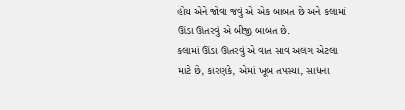હોય એને જોવા જવું એ એક બાબત છે અને કલામાં ઊંડા ઊતરવું એ બીજી બાબત છે.
કલામાં ઊંડા ઊતરવું એ વાત સાવ અલગ એટલા માટે છે, કારણકે, એમાં ખૂબ તપસ્યા, સાધના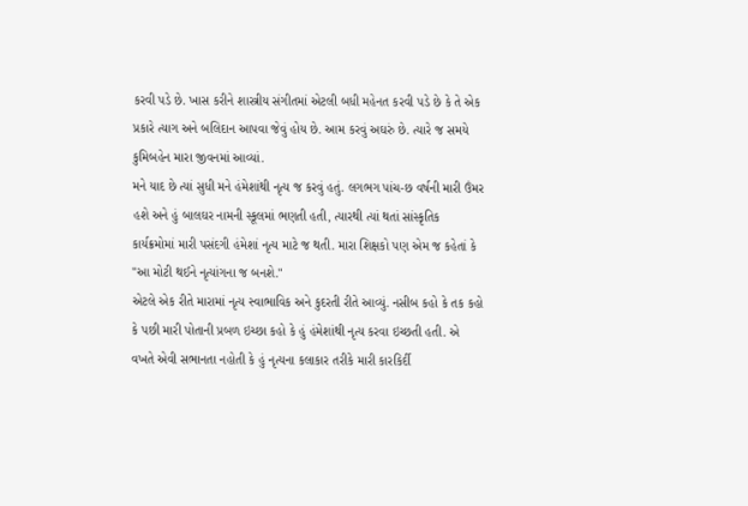કરવી પડે છે. ખાસ કરીને શાસ્ત્રીય સંગીતમાં એટલી બધી મહેનત કરવી પડે છે કે તે એક પ્રકારે ત્યાગ અને બલિદાન આપવા જેવું હોય છે. આમ કરવું અઘરું છે. ત્યારે જ સમયે કુમિબહેન મારા જીવનમાં આવ્યાં.
મને યાદ છે ત્યાં સુધી મને હંમેશાંથી નૃત્ય જ કરવું હતું. લગભગ પાંચ-છ વર્ષની મારી ઉંમર હશે અને હું બાલઘર નામની સ્કૂલમાં ભણતી હતી, ત્યારથી ત્યાં થતાં સાંસ્કૃતિક કાર્યક્રમોમાં મારી પસંદગી હંમેશાં નૃત્ય માટે જ થતી. મારા શિક્ષકો પણ એમ જ કહેતાં કે "આ મોટી થઈને નૃત્યાંગના જ બનશે."
એટલે એક રીતે મારામાં નૃત્ય સ્વાભાવિક અને કુદરતી રીતે આવ્યું. નસીબ કહો કે તક કહો કે પછી મારી પોતાની પ્રબળ ઇચ્છા કહો કે હું હંમેશાંથી નૃત્ય કરવા ઇચ્છતી હતી. એ વખતે એવી સભાનતા નહોતી કે હું નૃત્યના કલાકાર તરીકે મારી કારકિર્દી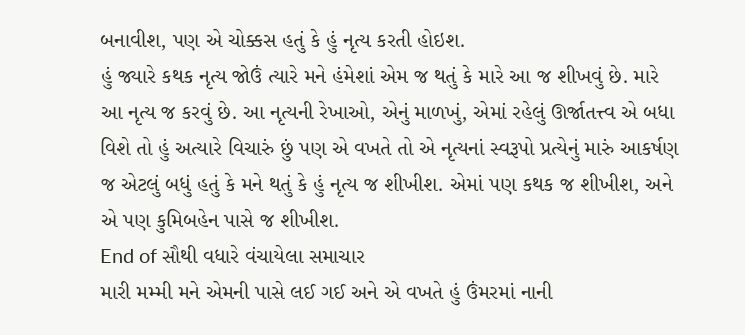બનાવીશ, પણ એ ચોક્કસ હતું કે હું નૃત્ય કરતી હોઇશ.
હું જ્યારે કથક નૃત્ય જોઉં ત્યારે મને હંમેશાં એમ જ થતું કે મારે આ જ શીખવું છે. મારે આ નૃત્ય જ કરવું છે. આ નૃત્યની રેખાઓ, એનું માળખું, એમાં રહેલું ઊર્જાતત્ત્વ એ બધા વિશે તો હું અત્યારે વિચારું છું પણ એ વખતે તો એ નૃત્યનાં સ્વરૂપો પ્રત્યેનું મારું આકર્ષણ જ એટલું બધું હતું કે મને થતું કે હું નૃત્ય જ શીખીશ. એમાં પણ કથક જ શીખીશ, અને એ પણ કુમિબહેન પાસે જ શીખીશ.
End of સૌથી વધારે વંચાયેલા સમાચાર
મારી મમ્મી મને એમની પાસે લઈ ગઈ અને એ વખતે હું ઉંમરમાં નાની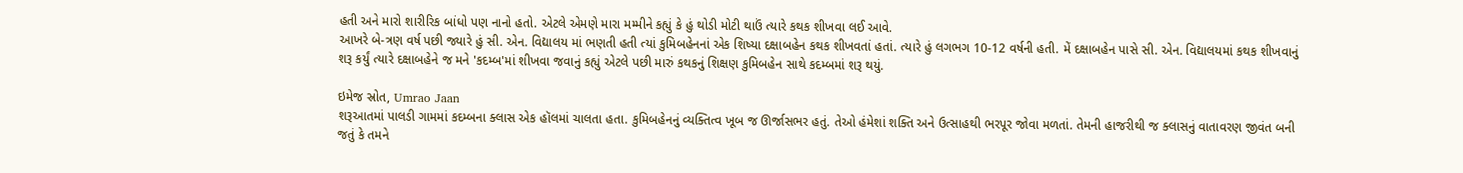હતી અને મારો શારીરિક બાંધો પણ નાનો હતો. એટલે એમણે મારા મમ્મીને કહ્યું કે હું થોડી મોટી થાઉં ત્યારે કથક શીખવા લઈ આવે.
આખરે બે-ત્રણ વર્ષ પછી જ્યારે હું સી. એન. વિદ્યાલય માં ભણતી હતી ત્યાં કુમિબહેનનાં એક શિષ્યા દક્ષાબહેન કથક શીખવતાં હતાં. ત્યારે હું લગભગ 10-12 વર્ષની હતી. મેં દક્ષાબહેન પાસે સી. એન. વિદ્યાલયમાં કથક શીખવાનું શરૂ કર્યું ત્યારે દક્ષાબહેને જ મને 'કદમ્બ'માં શીખવા જવાનું કહ્યું એટલે પછી મારું કથકનું શિક્ષણ કુમિબહેન સાથે કદમ્બમાં શરૂ થયું.

ઇમેજ સ્રોત, Umrao Jaan
શરૂઆતમાં પાલડી ગામમાં કદમ્બના ક્લાસ એક હૉલમાં ચાલતા હતા. કુમિબહેનનું વ્યક્તિત્વ ખૂબ જ ઊર્જાસભર હતું. તેઓ હંમેશાં શક્તિ અને ઉત્સાહથી ભરપૂર જોવા મળતાં. તેમની હાજરીથી જ ક્લાસનું વાતાવરણ જીવંત બની જતું કે તમને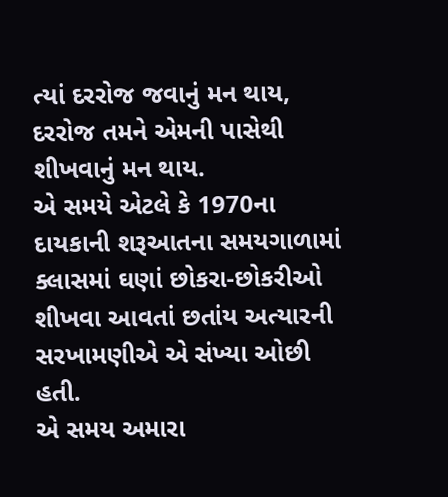ત્યાં દરરોજ જવાનું મન થાય, દરરોજ તમને એમની પાસેથી શીખવાનું મન થાય.
એ સમયે એટલે કે 1970ના દાયકાની શરૂઆતના સમયગાળામાં ક્લાસમાં ઘણાં છોકરા-છોકરીઓ શીખવા આવતાં છતાંય અત્યારની સરખામણીએ એ સંખ્યા ઓછી હતી.
એ સમય અમારા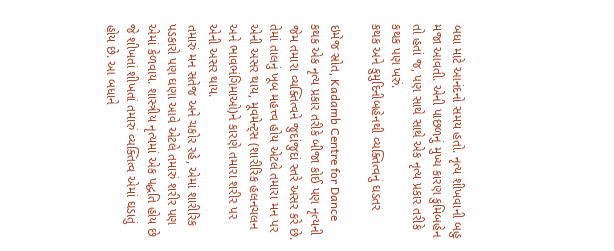બધા માટે આનંદનો સમય હતો. નૃત્ય શીખવાની બહુ મજા આવતી. એની પાછળનું મુખ્ય કારણ કુમિબહેન તો હતાં જ, પણ સાથે સાથે એક નૃત્ય પ્રકાર તરીકે કથક પણ ખરું.
કથક અને કુમુદિનીબહેનથી વ્યક્તિત્વનું ઘડતર

ઇમેજ સ્રોત, Kadamb Centre for Dance
કથક એક નૃત્ય પ્રકાર તરીકે બીજા કોઈ પણ નૃત્યની જેમ તમારા વ્યક્તિત્વને જુદાંજુદાં સ્તરે અસર કરે છે. તેમાં તાલનું ખૂબ મહત્ત્વ હોય એટલે તમારા મન પર એની અસર થાય, મૂવમેન્ટ્સ (શારીરિક હલનચલન અને ભાવભંગિમાઓ)ને કારણે તમારા શરીર પર એની અસર થાય.
તમારું મન સતેજ અને ચકોર રહે, એમાં શારીરિક પડકારો પણ ઘણા આવે એટલે તમારું શરીર પણ એમાં કેળવાય. શાસ્ત્રીય નૃત્યમાં એક પદ્ધતિ હોય છે જે શીખતાં શીખતાં તમારું વ્યક્તિત્વ એમાં ઘડાતું હોય છે. આ બધાને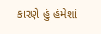કારણે હું હંમેશાં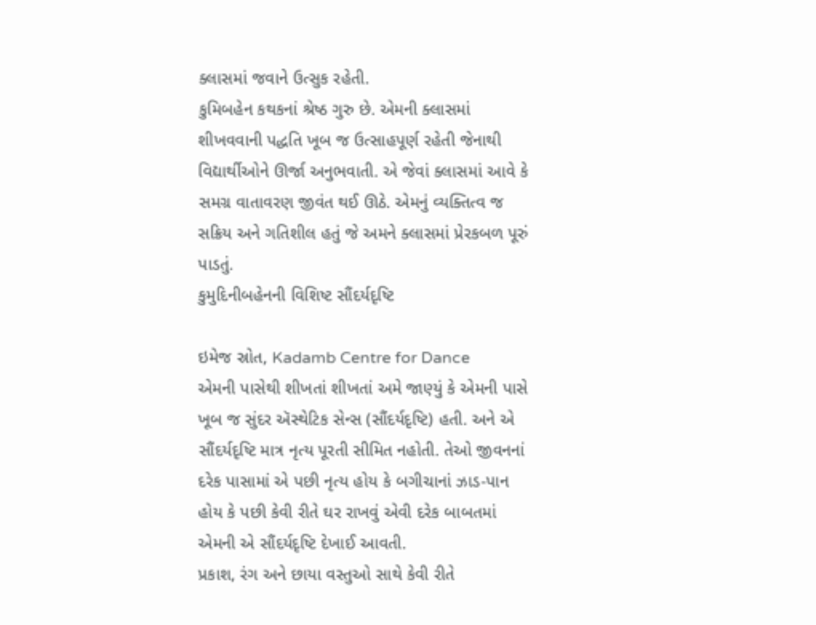ક્લાસમાં જવાને ઉત્સુક રહેતી.
કુમિબહેન કથકનાં શ્રેષ્ઠ ગુરુ છે. એમની ક્લાસમાં શીખવવાની પદ્ધતિ ખૂબ જ ઉત્સાહપૂર્ણ રહેતી જેનાથી વિદ્યાર્થીઓને ઊર્જા અનુભવાતી. એ જેવાં ક્લાસમાં આવે કે સમગ્ર વાતાવરણ જીવંત થઈ ઊઠે. એમનું વ્યક્તિત્વ જ સક્રિય અને ગતિશીલ હતું જે અમને ક્લાસમાં પ્રેરકબળ પૂરું પાડતું.
કુમુદિનીબહેનની વિશિષ્ટ સૌંદર્યદૃષ્ટિ

ઇમેજ સ્રોત, Kadamb Centre for Dance
એમની પાસેથી શીખતાં શીખતાં અમે જાણ્યું કે એમની પાસે ખૂબ જ સુંદર ઍસ્થેટિક સેન્સ (સૌંદર્યદૃષ્ટિ) હતી. અને એ સૌંદર્યદૃષ્ટિ માત્ર નૃત્ય પૂરતી સીમિત નહોતી. તેઓ જીવનનાં દરેક પાસામાં એ પછી નૃત્ય હોય કે બગીચાનાં ઝાડ-પાન હોય કે પછી કેવી રીતે ઘર રાખવું એવી દરેક બાબતમાં એમની એ સૌંદર્યદૃષ્ટિ દેખાઈ આવતી.
પ્રકાશ, રંગ અને છાયા વસ્તુઓ સાથે કેવી રીતે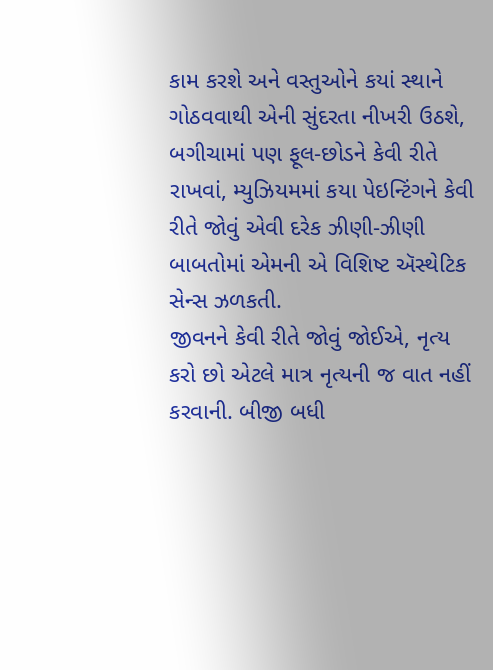કામ કરશે અને વસ્તુઓને કયાં સ્થાને ગોઠવવાથી એની સુંદરતા નીખરી ઉઠશે, બગીચામાં પણ ફૂલ-છોડને કેવી રીતે રાખવાં, મ્યુઝિયમમાં કયા પેઇન્ટિંગને કેવી રીતે જોવું એવી દરેક ઝીણી-ઝીણી બાબતોમાં એમની એ વિશિષ્ટ ઍસ્થેટિક સેન્સ ઝળકતી.
જીવનને કેવી રીતે જોવું જોઈએ, નૃત્ય કરો છો એટલે માત્ર નૃત્યની જ વાત નહીં કરવાની. બીજી બધી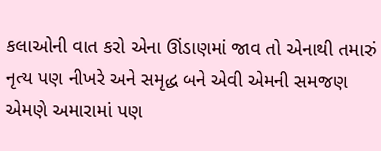કલાઓની વાત કરો એના ઊંડાણમાં જાવ તો એનાથી તમારું નૃત્ય પણ નીખરે અને સમૃદ્ધ બને એવી એમની સમજણ એમણે અમારામાં પણ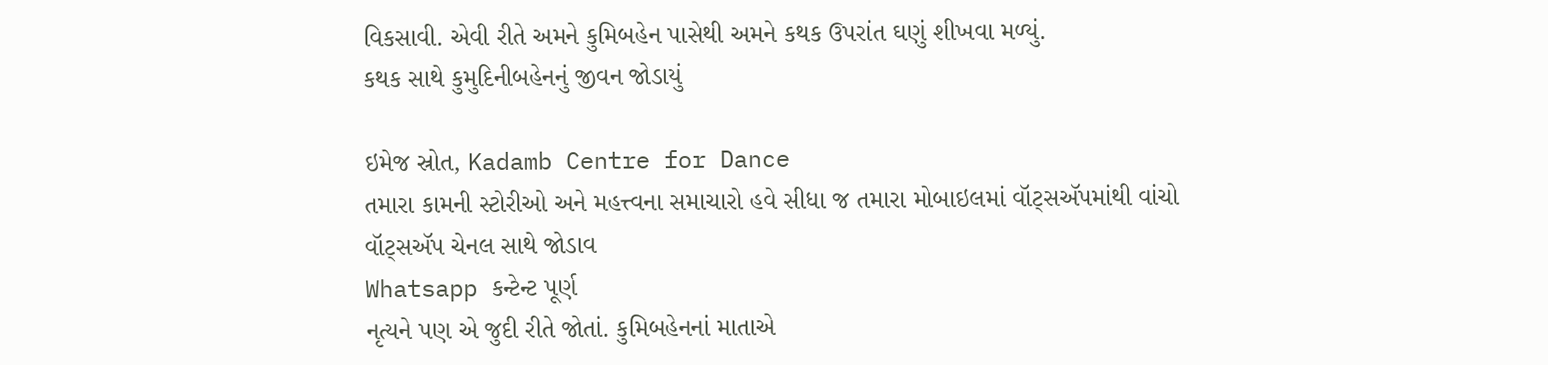વિકસાવી. એવી રીતે અમને કુમિબહેન પાસેથી અમને કથક ઉપરાંત ઘણું શીખવા મળ્યું.
કથક સાથે કુમુદિનીબહેનનું જીવન જોડાયું

ઇમેજ સ્રોત, Kadamb Centre for Dance
તમારા કામની સ્ટોરીઓ અને મહત્ત્વના સમાચારો હવે સીધા જ તમારા મોબાઇલમાં વૉટ્સઍપમાંથી વાંચો
વૉટ્સઍપ ચેનલ સાથે જોડાવ
Whatsapp કન્ટેન્ટ પૂર્ણ
નૃત્યને પણ એ જુદી રીતે જોતાં. કુમિબહેનનાં માતાએ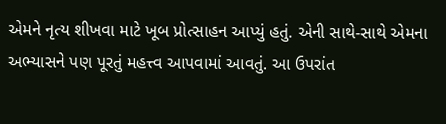એમને નૃત્ય શીખવા માટે ખૂબ પ્રોત્સાહન આપ્યું હતું. એની સાથે-સાથે એમના અભ્યાસને પણ પૂરતું મહત્ત્વ આપવામાં આવતું. આ ઉપરાંત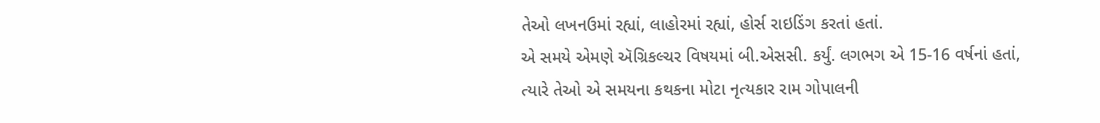તેઓ લખનઉમાં રહ્યાં, લાહોરમાં રહ્યાં, હોર્સ રાઇડિંગ કરતાં હતાં.
એ સમયે એમણે ઍગ્રિકલ્ચર વિષયમાં બી.એસસી. કર્યું. લગભગ એ 15-16 વર્ષનાં હતાં, ત્યારે તેઓ એ સમયના કથકના મોટા નૃત્યકાર રામ ગોપાલની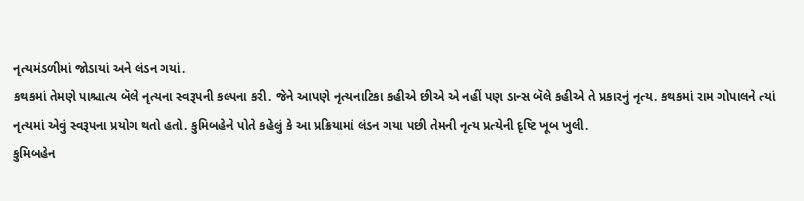નૃત્યમંડળીમાં જોડાયાં અને લંડન ગયાં.
કથકમાં તેમણે પાશ્ચાત્ય બૅલે નૃત્યના સ્વરૂપની કલ્પના કરી. જેને આપણે નૃત્યનાટિકા કહીએ છીએ એ નહીં પણ ડાન્સ બૅલે કહીએ તે પ્રકારનું નૃત્ય. કથકમાં રામ ગોપાલને ત્યાં નૃત્યમાં એવું સ્વરૂપના પ્રયોગ થતો હતો. કુમિબહેને પોતે કહેલું કે આ પ્રક્રિયામાં લંડન ગયા પછી તેમની નૃત્ય પ્રત્યેની દૃષ્ટિ ખૂબ ખુલી.
કુમિબહેન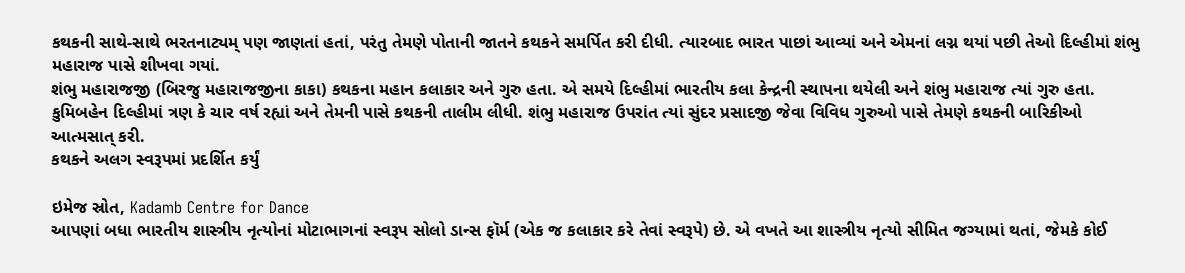કથકની સાથે-સાથે ભરતનાટ્યમ્ પણ જાણતાં હતાં, પરંતુ તેમણે પોતાની જાતને કથકને સમર્પિત કરી દીધી. ત્યારબાદ ભારત પાછાં આવ્યાં અને એમનાં લગ્ન થયાં પછી તેઓ દિલ્હીમાં શંભુ મહારાજ પાસે શીખવા ગયાં.
શંભુ મહારાજજી (બિરજુ મહારાજજીના કાકા) કથકના મહાન કલાકાર અને ગુરુ હતા. એ સમયે દિલ્હીમાં ભારતીય કલા કેન્દ્રની સ્થાપના થયેલી અને શંભુ મહારાજ ત્યાં ગુરુ હતા. કુમિબહેન દિલ્હીમાં ત્રણ કે ચાર વર્ષ રહ્યાં અને તેમની પાસે કથકની તાલીમ લીધી. શંભુ મહારાજ ઉપરાંત ત્યાં સુંદર પ્રસાદજી જેવા વિવિધ ગુરુઓ પાસે તેમણે કથકની બારિકીઓ આત્મસાત્ કરી.
કથકને અલગ સ્વરૂપમાં પ્રદર્શિત કર્યું

ઇમેજ સ્રોત, Kadamb Centre for Dance
આપણાં બધા ભારતીય શાસ્ત્રીય નૃત્યોનાં મોટાભાગનાં સ્વરૂપ સોલો ડાન્સ ફૉર્મ (એક જ કલાકાર કરે તેવાં સ્વરૂપે) છે. એ વખતે આ શાસ્ત્રીય નૃત્યો સીમિત જગ્યામાં થતાં, જેમકે કોઈ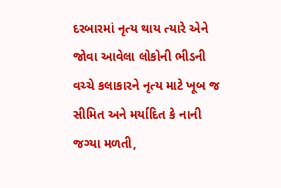દરબારમાં નૃત્ય થાય ત્યારે એને જોવા આવેલા લોકોની ભીડની વચ્ચે કલાકારને નૃત્ય માટે ખૂબ જ સીમિત અને મર્યાદિત કે નાની જગ્યા મળતી,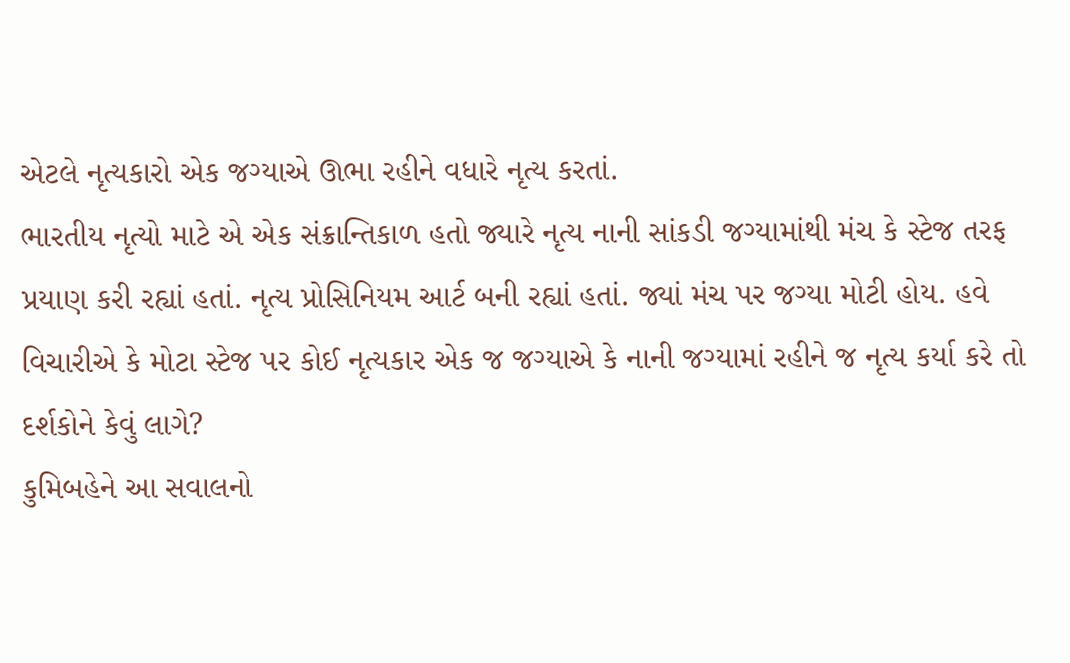એટલે નૃત્યકારો એક જગ્યાએ ઊભા રહીને વધારે નૃત્ય કરતાં.
ભારતીય નૃત્યો માટે એ એક સંક્રાન્તિકાળ હતો જ્યારે નૃત્ય નાની સાંકડી જગ્યામાંથી મંચ કે સ્ટેજ તરફ પ્રયાણ કરી રહ્યાં હતાં. નૃત્ય પ્રોસિનિયમ આર્ટ બની રહ્યાં હતાં. જ્યાં મંચ પર જગ્યા મોટી હોય. હવે વિચારીએ કે મોટા સ્ટેજ પર કોઈ નૃત્યકાર એક જ જગ્યાએ કે નાની જગ્યામાં રહીને જ નૃત્ય કર્યા કરે તો દર્શકોને કેવું લાગે?
કુમિબહેને આ સવાલનો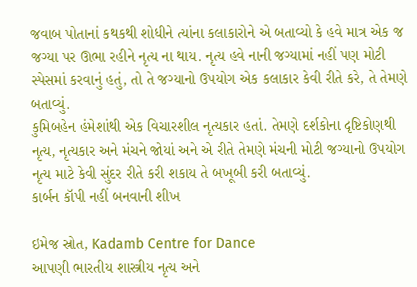જવાબ પોતાનાં કથકથી શોધીને ત્યાંના કલાકારોને એ બતાવ્યો કે હવે માત્ર એક જ જગ્યા પર ઊભા રહીને નૃત્ય ના થાય. નૃત્ય હવે નાની જગ્યામાં નહીં પણ મોટી સ્પેસમાં કરવાનું હતું, તો તે જગ્યાનો ઉપયોગ એક કલાકાર કેવી રીતે કરે, તે તેમણે બતાવ્યું.
કુમિબહેન હંમેશાંથી એક વિચારશીલ નૃત્યકાર હતાં. તેમણે દર્શકોના દૃષ્ટિકોણથી નૃત્ય, નૃત્યકાર અને મંચને જોયાં અને એ રીતે તેમણે મંચની મોટી જગ્યાનો ઉપયોગ નૃત્ય માટે કેવી સુંદર રીતે કરી શકાય તે બખૂબી કરી બતાવ્યું.
કાર્બન કૉપી નહીં બનવાની શીખ

ઇમેજ સ્રોત, Kadamb Centre for Dance
આપણી ભારતીય શાસ્ત્રીય નૃત્ય અને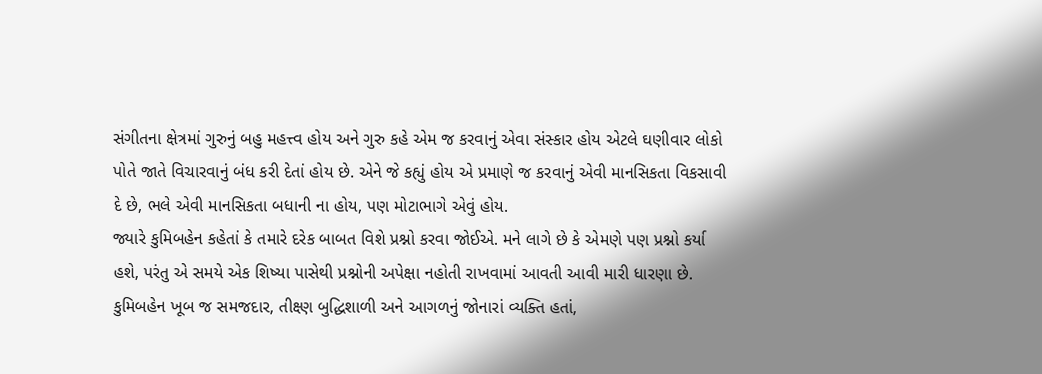સંગીતના ક્ષેત્રમાં ગુરુનું બહુ મહત્ત્વ હોય અને ગુરુ કહે એમ જ કરવાનું એવા સંસ્કાર હોય એટલે ઘણીવાર લોકો પોતે જાતે વિચારવાનું બંધ કરી દેતાં હોય છે. એને જે કહ્યું હોય એ પ્રમાણે જ કરવાનું એવી માનસિકતા વિકસાવી દે છે, ભલે એવી માનસિકતા બધાની ના હોય, પણ મોટાભાગે એવું હોય.
જ્યારે કુમિબહેન કહેતાં કે તમારે દરેક બાબત વિશે પ્રશ્નો કરવા જોઈએ. મને લાગે છે કે એમણે પણ પ્રશ્નો કર્યા હશે, પરંતુ એ સમયે એક શિષ્યા પાસેથી પ્રશ્નોની અપેક્ષા નહોતી રાખવામાં આવતી આવી મારી ધારણા છે.
કુમિબહેન ખૂબ જ સમજદાર, તીક્ષ્ણ બુદ્ધિશાળી અને આગળનું જોનારાં વ્યક્તિ હતાં,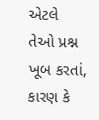એટલે તેઓ પ્રશ્ન ખૂબ કરતાં, કારણ કે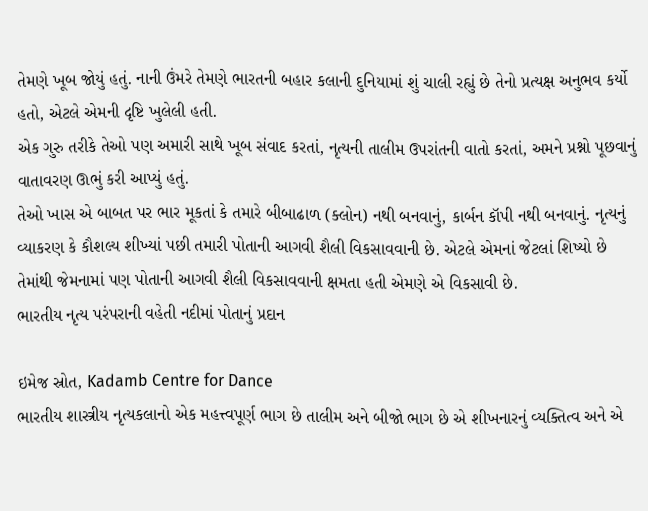તેમણે ખૂબ જોયું હતું. નાની ઉંમરે તેમણે ભારતની બહાર કલાની દુનિયામાં શું ચાલી રહ્યું છે તેનો પ્રત્યક્ષ અનુભવ કર્યો હતો, એટલે એમની દૃષ્ટિ ખુલેલી હતી.
એક ગુરુ તરીકે તેઓ પણ અમારી સાથે ખૂબ સંવાદ કરતાં, નૃત્યની તાલીમ ઉપરાંતની વાતો કરતાં, અમને પ્રશ્નો પૂછવાનું વાતાવરણ ઊભું કરી આપ્યું હતું.
તેઓ ખાસ એ બાબત પર ભાર મૂકતાં કે તમારે બીબાઢાળ (ક્લોન) નથી બનવાનું, કાર્બન કૉપી નથી બનવાનું. નૃત્યનું વ્યાકરણ કે કૌશલ્ય શીખ્યાં પછી તમારી પોતાની આગવી શૈલી વિકસાવવાની છે. એટલે એમનાં જેટલાં શિષ્યો છે તેમાંથી જેમનામાં પણ પોતાની આગવી શૈલી વિકસાવવાની ક્ષમતા હતી એમણે એ વિકસાવી છે.
ભારતીય નૃત્ય પરંપરાની વહેતી નદીમાં પોતાનું પ્રદાન

ઇમેજ સ્રોત, Kadamb Centre for Dance
ભારતીય શાસ્ત્રીય નૃત્યકલાનો એક મહત્ત્વપૂર્ણ ભાગ છે તાલીમ અને બીજો ભાગ છે એ શીખનારનું વ્યક્તિત્વ અને એ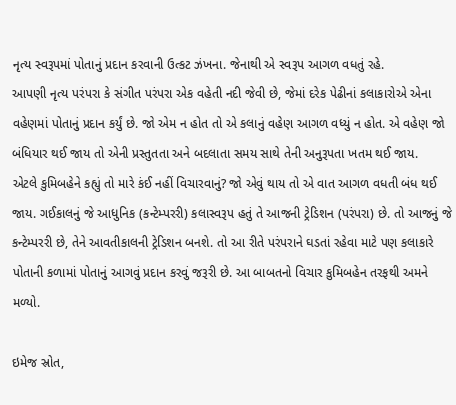નૃત્ય સ્વરૂપમાં પોતાનું પ્રદાન કરવાની ઉત્કટ ઝંખના. જેનાથી એ સ્વરૂપ આગળ વધતું રહે.
આપણી નૃત્ય પરંપરા કે સંગીત પરંપરા એક વહેતી નદી જેવી છે, જેમાં દરેક પેઢીનાં કલાકારોએ એના વહેણમાં પોતાનું પ્રદાન કર્યું છે. જો એમ ન હોત તો એ કલાનું વહેણ આગળ વધ્યું ન હોત. એ વહેણ જો બંધિયાર થઈ જાય તો એની પ્રસ્તુતતા અને બદલાતા સમય સાથે તેની અનુરૂપતા ખતમ થઈ જાય.
એટલે કુમિબહેને કહ્યું તો મારે કંઈ નહીં વિચારવાનું? જો એવું થાય તો એ વાત આગળ વધતી બંધ થઈ જાય. ગઈકાલનું જે આધુનિક (કન્ટેમ્પરરી) કલાસ્વરૂપ હતું તે આજની ટ્રેડિશન (પરંપરા) છે. તો આજનું જે કન્ટેમ્પરરી છે, તેને આવતીકાલની ટ્રેડિશન બનશે. તો આ રીતે પરંપરાને ઘડતાં રહેવા માટે પણ કલાકારે પોતાની કળામાં પોતાનું આગવું પ્રદાન કરવું જરૂરી છે. આ બાબતનો વિચાર કુમિબહેન તરફથી અમને મળ્યો.

ઇમેજ સ્રોત,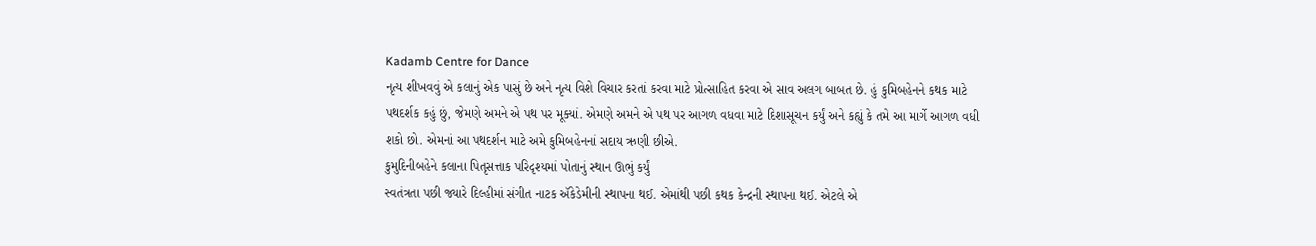Kadamb Centre for Dance
નૃત્ય શીખવવું એ કલાનું એક પાસું છે અને નૃત્ય વિશે વિચાર કરતાં કરવા માટે પ્રોત્સાહિત કરવા એ સાવ અલગ બાબત છે. હું કુમિબહેનને કથક માટે પથદર્શક કહું છું, જેમણે અમને એ પથ પર મૂક્યાં. એમણે અમને એ પથ પર આગળ વધવા માટે દિશાસૂચન કર્યું અને કહ્યું કે તમે આ માર્ગે આગળ વધી શકો છો. એમનાં આ પથદર્શન માટે અમે કુમિબહેનનાં સદાય ઋણી છીએ.
કુમુદિનીબહેને કલાના પિતૃસત્તાક પરિદૃશ્યમાં પોતાનું સ્થાન ઊભું કર્યું
સ્વતંત્રતા પછી જ્યારે દિલ્હીમાં સંગીત નાટક ઍકેડેમીની સ્થાપના થઈ. એમાંથી પછી કથક કેન્દ્રની સ્થાપના થઈ. એટલે એ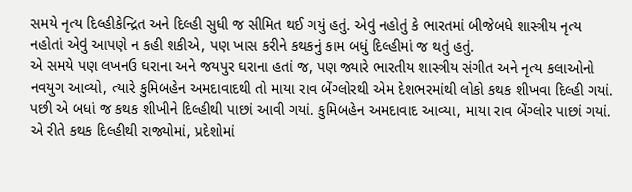સમયે નૃત્ય દિલ્હીકેન્દ્રિત અને દિલ્હી સુધી જ સીમિત થઈ ગયું હતું. એવું નહોતું કે ભારતમાં બીજેબધે શાસ્ત્રીય નૃત્ય નહોતાં એવું આપણે ન કહી શકીએ, પણ ખાસ કરીને કથકનું કામ બધું દિલ્હીમાં જ થતું હતું.
એ સમયે પણ લખનઉ ઘરાના અને જયપુર ઘરાના હતાં જ, પણ જ્યારે ભારતીય શાસ્ત્રીય સંગીત અને નૃત્ય કલાઓનો નવયુગ આવ્યો, ત્યારે કુમિબહેન અમદાવાદથી તો માયા રાવ બેંગ્લોરથી એમ દેશભરમાંથી લોકો કથક શીખવા દિલ્હી ગયાં.
પછી એ બધાં જ કથક શીખીને દિલ્હીથી પાછાં આવી ગયાં. કુમિબહેન અમદાવાદ આવ્યા, માયા રાવ બેંગ્લોર પાછાં ગયાં. એ રીતે કથક દિલ્હીથી રાજ્યોમાં, પ્રદેશોમાં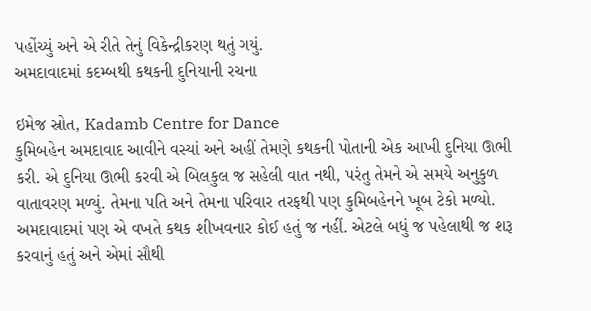પહોંચ્યું અને એ રીતે તેનું વિકેન્દ્રીકરણ થતું ગયું.
અમદાવાદમાં કદમ્બથી કથકની દુનિયાની રચના

ઇમેજ સ્રોત, Kadamb Centre for Dance
કુમિબહેન અમદાવાદ આવીને વસ્યાં અને અહીં તેમણે કથકની પોતાની એક આખી દુનિયા ઊભી કરી. એ દુનિયા ઊભી કરવી એ બિલકુલ જ સહેલી વાત નથી, પરંતુ તેમને એ સમયે અનુકુળ વાતાવરણ મળ્યું. તેમના પતિ અને તેમના પરિવાર તરફથી પણ કુમિબહેનને ખૂબ ટેકો મળ્યો.
અમદાવાદમાં પણ એ વખતે કથક શીખવનાર કોઈ હતું જ નહીં. એટલે બધું જ પહેલાથી જ શરૂ કરવાનું હતું અને એમાં સૌથી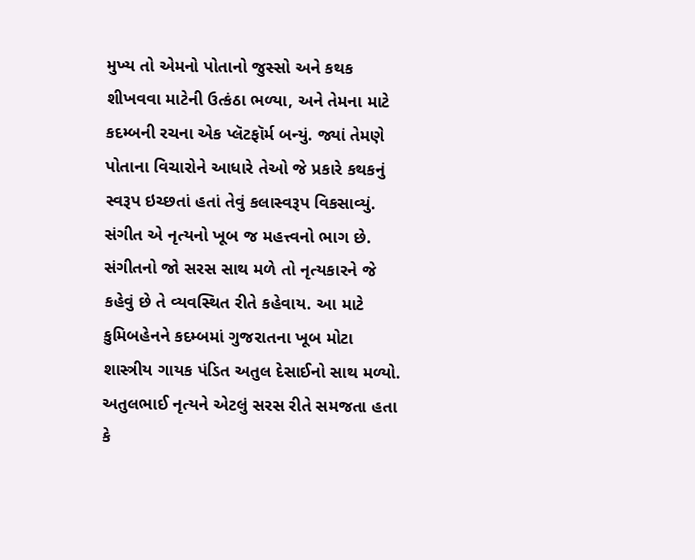મુખ્ય તો એમનો પોતાનો જુસ્સો અને કથક શીખવવા માટેની ઉત્કંઠા ભળ્યા, અને તેમના માટે કદમ્બની રચના એક પ્લૅટફૉર્મ બન્યું. જ્યાં તેમણે પોતાના વિચારોને આધારે તેઓ જે પ્રકારે કથકનું સ્વરૂપ ઇચ્છતાં હતાં તેવું કલાસ્વરૂપ વિકસાવ્યું.
સંગીત એ નૃત્યનો ખૂબ જ મહત્ત્વનો ભાગ છે. સંગીતનો જો સરસ સાથ મળે તો નૃત્યકારને જે કહેવું છે તે વ્યવસ્થિત રીતે કહેવાય. આ માટે કુમિબહેનને કદમ્બમાં ગુજરાતના ખૂબ મોટા શાસ્ત્રીય ગાયક પંડિત અતુલ દેસાઈનો સાથ મળ્યો.
અતુલભાઈ નૃત્યને એટલું સરસ રીતે સમજતા હતા કે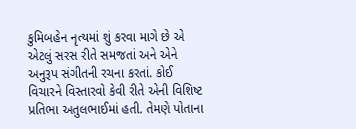કુમિબહેન નૃત્યમાં શું કરવા માગે છે એ એટલું સરસ રીતે સમજતાં અને એને અનુરૂપ સંગીતની રચના કરતાં. કોઈ વિચારને વિસ્તારવો કેવી રીતે એની વિશિષ્ટ પ્રતિભા અતુલભાઈમાં હતી. તેમણે પોતાના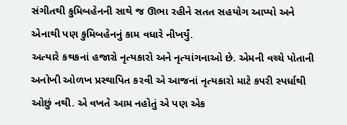સંગીતથી કુમિબહેનની સાથે જ ઊભા રહીને સતત સહયોગ આપ્યો અને એનાથી પણ કુમિબહેનનું કામ વધારે નીખર્યું.
અત્યારે કથકનાં હજારો નૃત્યકારો અને નૃત્યાંગનાઓ છે. એમની વચ્ચે પોતાની અનોખી ઓળખ પ્રસ્થાપિત કરવી એ આજનાં નૃત્યકારો માટે કપરી સ્પર્ધાથી ઓછું નથી. એ વખતે આમ નહોતું એ પણ એક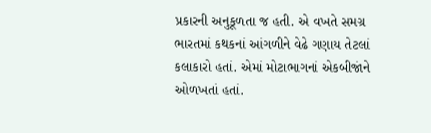પ્રકારની અનુકૂળતા જ હતી. એ વખતે સમગ્ર ભારતમાં કથકનાં આંગળીને વેઢે ગણાય તેટલાં કલાકારો હતાં. એમાં મોટાભાગનાં એકબીજાંને ઓળખતાં હતાં.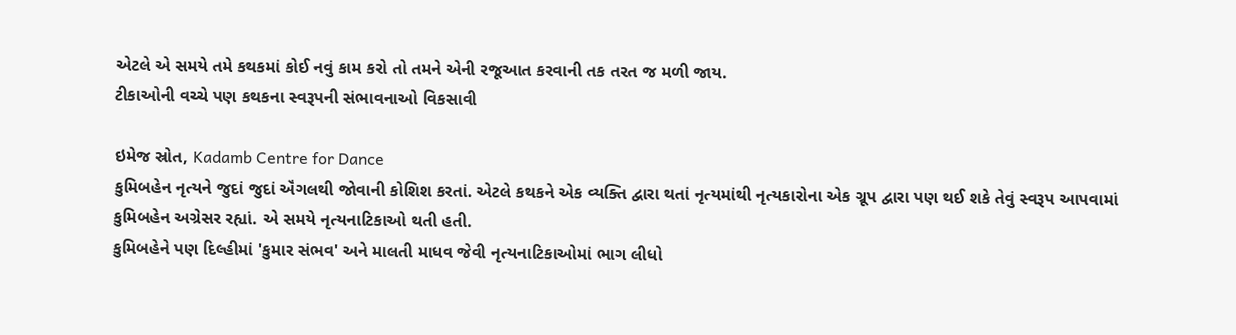એટલે એ સમયે તમે કથકમાં કોઈ નવું કામ કરો તો તમને એની રજૂઆત કરવાની તક તરત જ મળી જાય.
ટીકાઓની વચ્ચે પણ કથકના સ્વરૂપની સંભાવનાઓ વિકસાવી

ઇમેજ સ્રોત, Kadamb Centre for Dance
કુમિબહેન નૃત્યને જુદાં જુદાં ઍંગલથી જોવાની કોશિશ કરતાં. એટલે કથકને એક વ્યક્તિ દ્વારા થતાં નૃત્યમાંથી નૃત્યકારોના એક ગ્રૂપ દ્વારા પણ થઈ શકે તેવું સ્વરૂપ આપવામાં કુમિબહેન અગ્રેસર રહ્યાં. એ સમયે નૃત્યનાટિકાઓ થતી હતી.
કુમિબહેને પણ દિલ્હીમાં 'કુમાર સંભવ' અને માલતી માધવ જેવી નૃત્યનાટિકાઓમાં ભાગ લીધો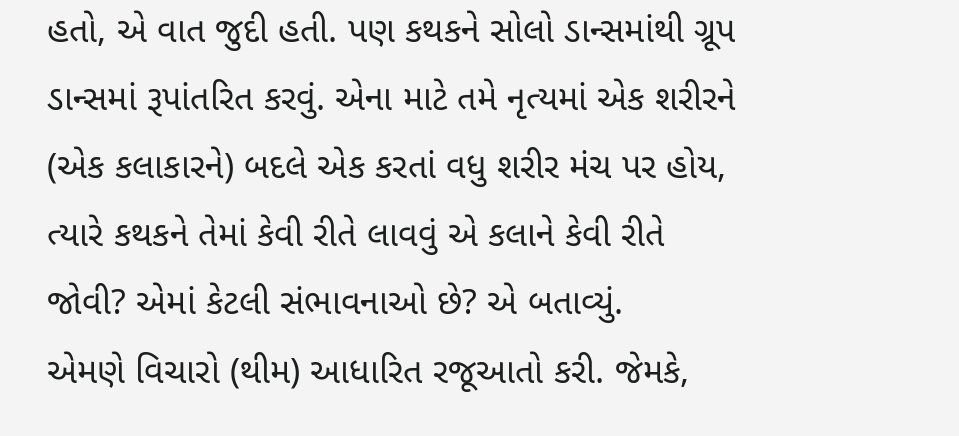હતો, એ વાત જુદી હતી. પણ કથકને સોલો ડાન્સમાંથી ગ્રૂપ ડાન્સમાં રૂપાંતરિત કરવું. એના માટે તમે નૃત્યમાં એક શરીરને (એક કલાકારને) બદલે એક કરતાં વધુ શરીર મંચ પર હોય, ત્યારે કથકને તેમાં કેવી રીતે લાવવું એ કલાને કેવી રીતે જોવી? એમાં કેટલી સંભાવનાઓ છે? એ બતાવ્યું.
એમણે વિચારો (થીમ) આધારિત રજૂઆતો કરી. જેમકે,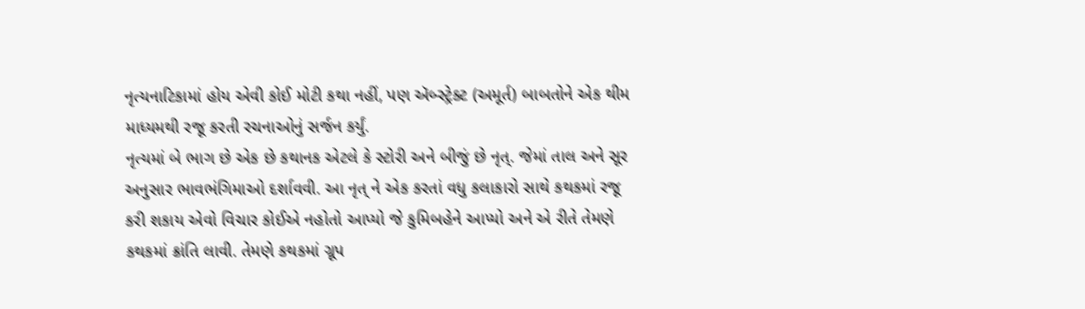નૃત્યનાટિકામાં હોય એવી કોઈ મોટી કથા નહીં, પણ ઍબ્સ્ટ્રેક્ટ (અમૂર્ત) બાબતોને એક થીમ માધ્યમથી રજૂ કરતી રચનાઓનું સર્જન કર્યું.
નૃત્યમાં બે ભાગ છે એક છે કથાનક એટલે કે સ્ટોરી અને બીજું છે નૃત્. જેમાં તાલ અને સૂર અનુસાર ભાવભંગિમાઓ દર્શાવવી. આ નૃત્ ને એક કરતાં વધુ કલાકારો સાથે કથકમાં રજૂ કરી શકાય એવો વિચાર કોઈએ નહોતો આપ્યો જે કુમિબહેને આપ્યો અને એ રીતે તેમણે કથકમાં ક્રાંતિ લાવી. તેમણે કથકમાં ગ્રૂપ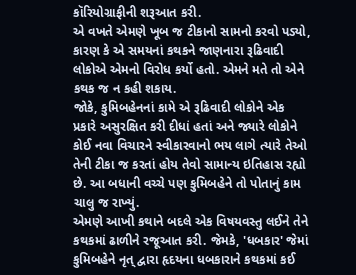કૉરિયોગ્રાફીની શરૂઆત કરી.
એ વખતે એમણે ખૂબ જ ટીકાનો સામનો કરવો પડ્યો, કારણ કે એ સમયનાં કથકને જાણનારા રૂઢિવાદી લોકોએ એમનો વિરોધ કર્યો હતો. એમને મતે તો એને કથક જ ન કહી શકાય.
જોકે, કુમિબહેનનાં કામે એ રૂઢિવાદી લોકોને એક પ્રકારે અસુરક્ષિત કરી દીધાં હતાં અને જ્યારે લોકોને કોઈ નવા વિચારને સ્વીકારવાનો ભય લાગે ત્યારે તેઓ તેની ટીકા જ કરતાં હોય તેવો સામાન્ય ઇતિહાસ રહ્યો છે. આ બધાની વચ્ચે પણ કુમિબહેને તો પોતાનું કામ ચાલુ જ રાખ્યું.
એમણે આખી કથાને બદલે એક વિષયવસ્તુ લઈને તેને કથકમાં ઢાળીને રજૂઆત કરી. જેમકે, 'ધબકાર' જેમાં કુમિબહેને નૃત્ દ્વારા હૃદયના ધબકારાને કથકમાં કઈ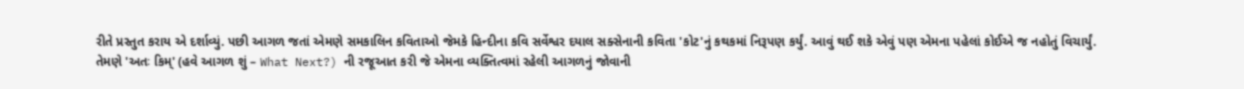રીતે પ્રસ્તુત કરાય એ દર્શાવ્યું. પછી આગળ જતાં એમણે સમકાલિન કવિતાઓ જેમકે હિન્દીના કવિ સર્વેશ્વર દયાલ સક્સેનાની કવિતા 'કોટ'નું કથકમાં નિરૂપણ કર્યું. આવું થઈ શકે એવું પણ એમના પહેલાં કોઈએ જ નહોતું વિચાર્યું.
તેમણે 'અતઃ કિમ્' (હવે આગળ શું – What Next?) ની રજૂઆત કરી જે એમના વ્યક્તિત્વમાં રહેલી આગળનું જોવાની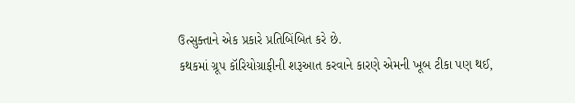ઉત્સુક્તાને એક પ્રકારે પ્રતિબિંબિત કરે છે.
કથકમાં ગ્રૂપ કૉરિયોગ્રાફીની શરૂઆત કરવાને કારણે એમની ખૂબ ટીકા પણ થઈ,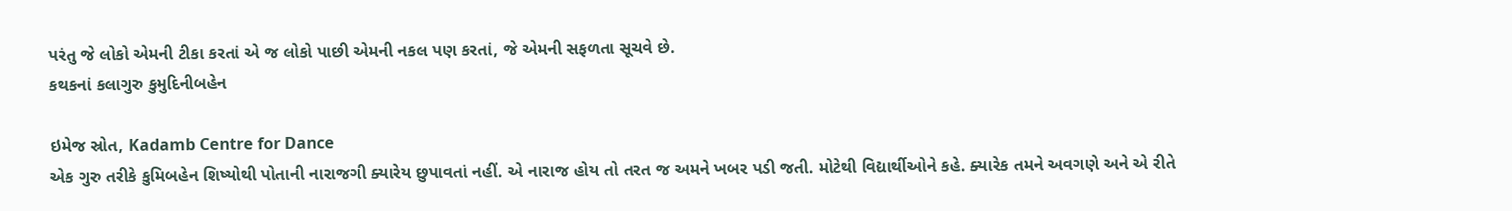પરંતુ જે લોકો એમની ટીકા કરતાં એ જ લોકો પાછી એમની નકલ પણ કરતાં, જે એમની સફળતા સૂચવે છે.
કથકનાં કલાગુરુ કુમુદિનીબહેન

ઇમેજ સ્રોત, Kadamb Centre for Dance
એક ગુરુ તરીકે કુમિબહેન શિષ્યોથી પોતાની નારાજગી ક્યારેય છુપાવતાં નહીં. એ નારાજ હોય તો તરત જ અમને ખબર પડી જતી. મોટેથી વિદ્યાર્થીઓને કહે. ક્યારેક તમને અવગણે અને એ રીતે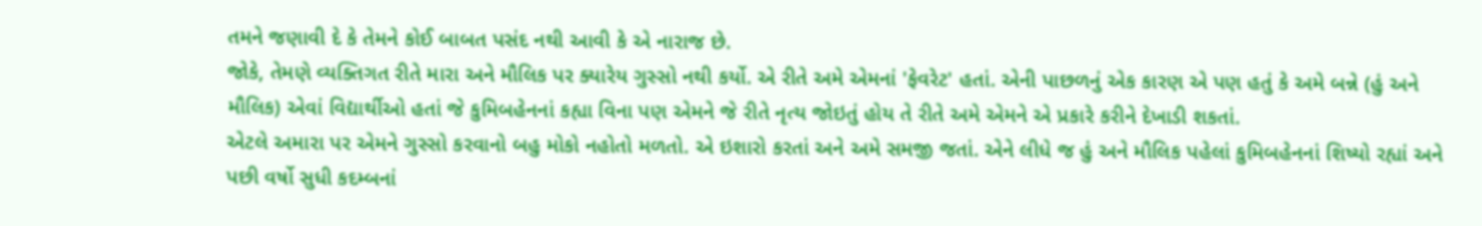તમને જણાવી દે કે તેમને કોઈ બાબત પસંદ નથી આવી કે એ નારાજ છે.
જોકે, તેમણે વ્યક્તિગત રીતે મારા અને મૌલિક પર ક્યારેય ગુસ્સો નથી કર્યો. એ રીતે અમે એમનાં 'ફેવરેટ' હતાં. એની પાછળનું એક કારણ એ પણ હતું કે અમે બન્ને (હું અને મૌલિક) એવાં વિદ્યાર્થીઓ હતાં જે કુમિબહેનનાં કહ્યા વિના પણ એમને જે રીતે નૃત્ય જોઇતું હોય તે રીતે અમે એમને એ પ્રકારે કરીને દેખાડી શકતાં.
એટલે અમારા પર એમને ગુસ્સો કરવાનો બહુ મોકો નહોતો મળતો. એ ઇશારો કરતાં અને અમે સમજી જતાં. એને લીધે જ હું અને મૌલિક પહેલાં કુમિબહેનનાં શિષ્યો રહ્યાં અને પછી વર્ષો સુધી કદમ્બનાં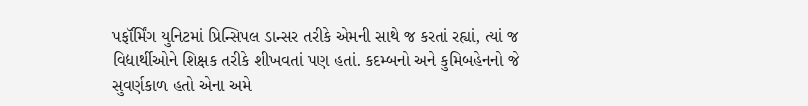પર્ફૉર્મિંગ યુનિટમાં પ્રિન્સિપલ ડાન્સર તરીકે એમની સાથે જ કરતાં રહ્યાં, ત્યાં જ વિદ્યાર્થીઓને શિક્ષક તરીકે શીખવતાં પણ હતાં. કદમ્બનો અને કુમિબહેનનો જે સુવર્ણકાળ હતો એના અમે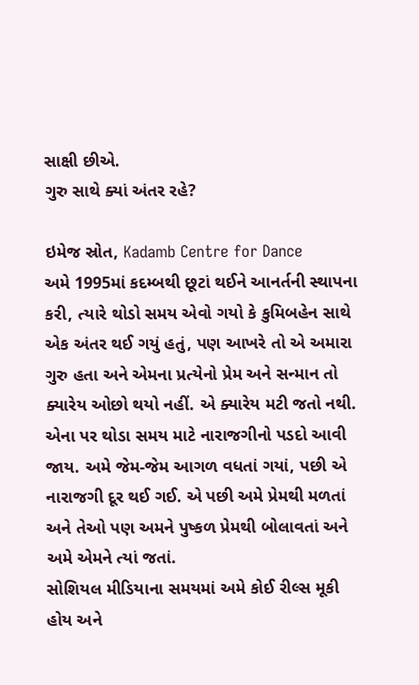સાક્ષી છીએ.
ગુરુ સાથે ક્યાં અંતર રહે?

ઇમેજ સ્રોત, Kadamb Centre for Dance
અમે 1995માં કદમ્બથી છૂટાં થઈને આનર્તની સ્થાપના કરી, ત્યારે થોડો સમય એવો ગયો કે કુમિબહેન સાથે એક અંતર થઈ ગયું હતું, પણ આખરે તો એ અમારા ગુરુ હતા અને એમના પ્રત્યેનો પ્રેમ અને સન્માન તો ક્યારેય ઓછો થયો નહીં. એ ક્યારેય મટી જતો નથી.
એના પર થોડા સમય માટે નારાજગીનો પડદો આવી જાય. અમે જેમ-જેમ આગળ વધતાં ગયાં, પછી એ નારાજગી દૂર થઈ ગઈ. એ પછી અમે પ્રેમથી મળતાં અને તેઓ પણ અમને પુષ્કળ પ્રેમથી બોલાવતાં અને અમે એમને ત્યાં જતાં.
સોશિયલ મીડિયાના સમયમાં અમે કોઈ રીલ્સ મૂકી હોય અને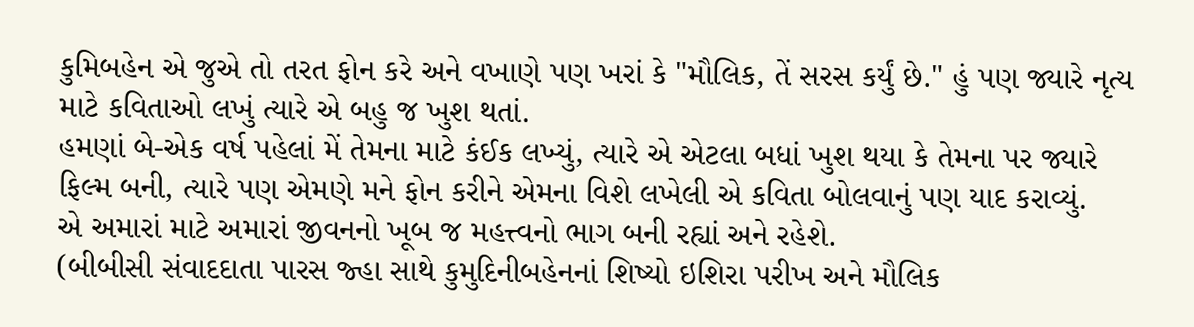કુમિબહેન એ જુએ તો તરત ફોન કરે અને વખાણે પણ ખરાં કે "મૌલિક, તેં સરસ કર્યું છે." હું પણ જ્યારે નૃત્ય માટે કવિતાઓ લખું ત્યારે એ બહુ જ ખુશ થતાં.
હમણાં બે-એક વર્ષ પહેલાં મેં તેમના માટે કંઈક લખ્યું, ત્યારે એ એટલા બધાં ખુશ થયા કે તેમના પર જ્યારે ફિલ્મ બની, ત્યારે પણ એમણે મને ફોન કરીને એમના વિશે લખેલી એ કવિતા બોલવાનું પણ યાદ કરાવ્યું.
એ અમારાં માટે અમારાં જીવનનો ખૂબ જ મહત્ત્વનો ભાગ બની રહ્યાં અને રહેશે.
(બીબીસી સંવાદદાતા પારસ જ્હા સાથે કુમુદિનીબહેનનાં શિષ્યો ઇશિરા પરીખ અને મૌલિક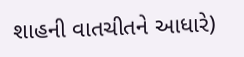શાહની વાતચીતને આધારે)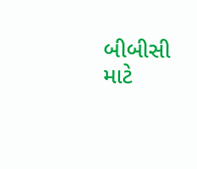બીબીસી માટે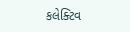કલેક્ટિવ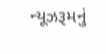ન્યૂઝરૂમનું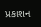પ્રકાશન